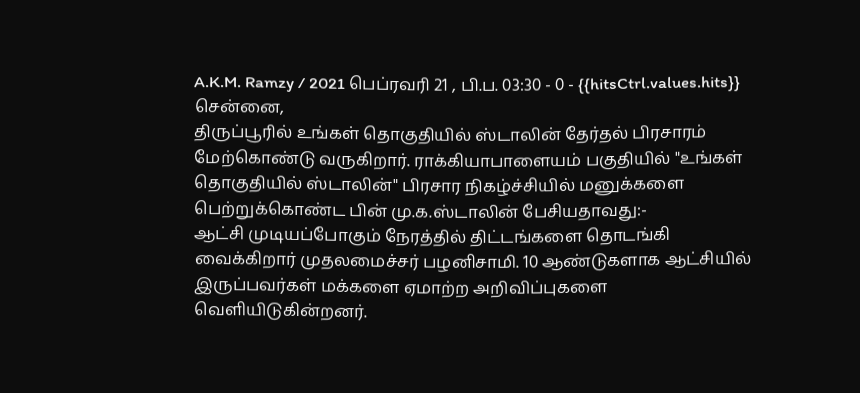A.K.M. Ramzy / 2021 பெப்ரவரி 21 , பி.ப. 03:30 - 0 - {{hitsCtrl.values.hits}}
சென்னை,
திருப்பூரில் உங்கள் தொகுதியில் ஸ்டாலின் தேர்தல் பிரசாரம் மேற்கொண்டு வருகிறார். ராக்கியாபாளையம் பகுதியில் "உங்கள் தொகுதியில் ஸ்டாலின்" பிரசார நிகழ்ச்சியில் மனுக்களை பெற்றுக்கொண்ட பின் மு.க.ஸ்டாலின் பேசியதாவது:-
ஆட்சி முடியப்போகும் நேரத்தில் திட்டங்களை தொடங்கி வைக்கிறார் முதலமைச்சர் பழனிசாமி. 10 ஆண்டுகளாக ஆட்சியில் இருப்பவர்கள் மக்களை ஏமாற்ற அறிவிப்புகளை வெளியிடுகின்றனர்.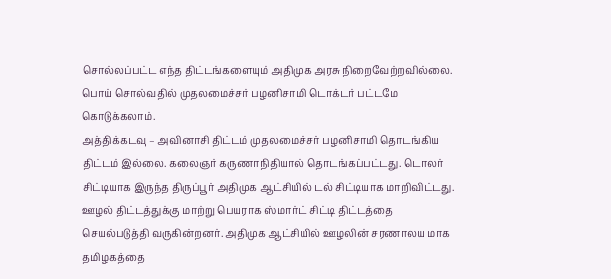சொல்லப்பட்ட எந்த திட்டங்களையும் அதிமுக அரசு நிறைவேற்றவில்லை. பொய் சொல்வதில் முதலமைச்சர் பழனிசாமி டொக்டர் பட்டமே கொடுக்கலாம்.
அத்திக்கடவு – அவினாசி திட்டம் முதலமைச்சர் பழனிசாமி தொடங்கிய திட்டம் இல்லை. கலைஞர் கருணாநிதியால் தொடங்கப்பட்டது. டொலர் சிட்டியாக இருந்த திருப்பூர் அதிமுக ஆட்சியில் டல் சிட்டியாக மாறிவிட்டது. ஊழல் திட்டத்துக்கு மாற்று பெயராக ஸ்மார்ட் சிட்டி திட்டத்தை செயல்படுத்தி வருகின்றனர். அதிமுக ஆட்சியில் ஊழலின் சரணாலய மாக தமிழகத்தை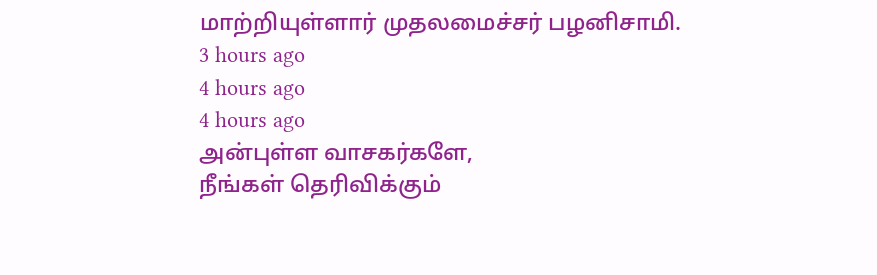மாற்றியுள்ளார் முதலமைச்சர் பழனிசாமி.
3 hours ago
4 hours ago
4 hours ago
அன்புள்ள வாசகர்களே,
நீங்கள் தெரிவிக்கும்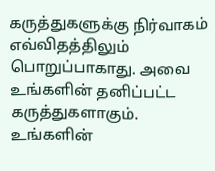கருத்துகளுக்கு நிர்வாகம் எவ்விதத்திலும் பொறுப்பாகாது. அவை உங்களின் தனிப்பட்ட கருத்துகளாகும். உங்களின்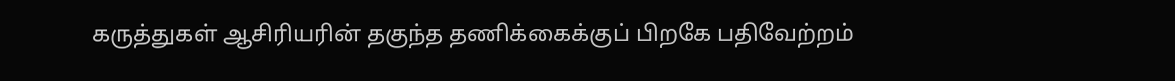கருத்துகள் ஆசிரியரின் தகுந்த தணிக்கைக்குப் பிறகே பதிவேற்றம்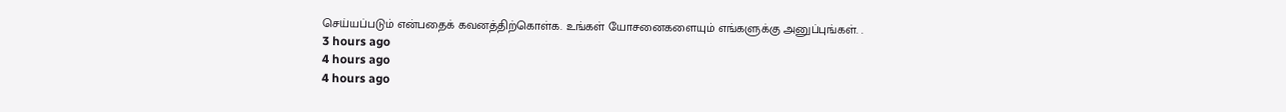செய்யப்படும் என்பதைக் கவனத்திற்கொள்க. உங்கள் யோசனைகளையும் எங்களுக்கு அனுப்புங்கள். .
3 hours ago
4 hours ago
4 hours ago